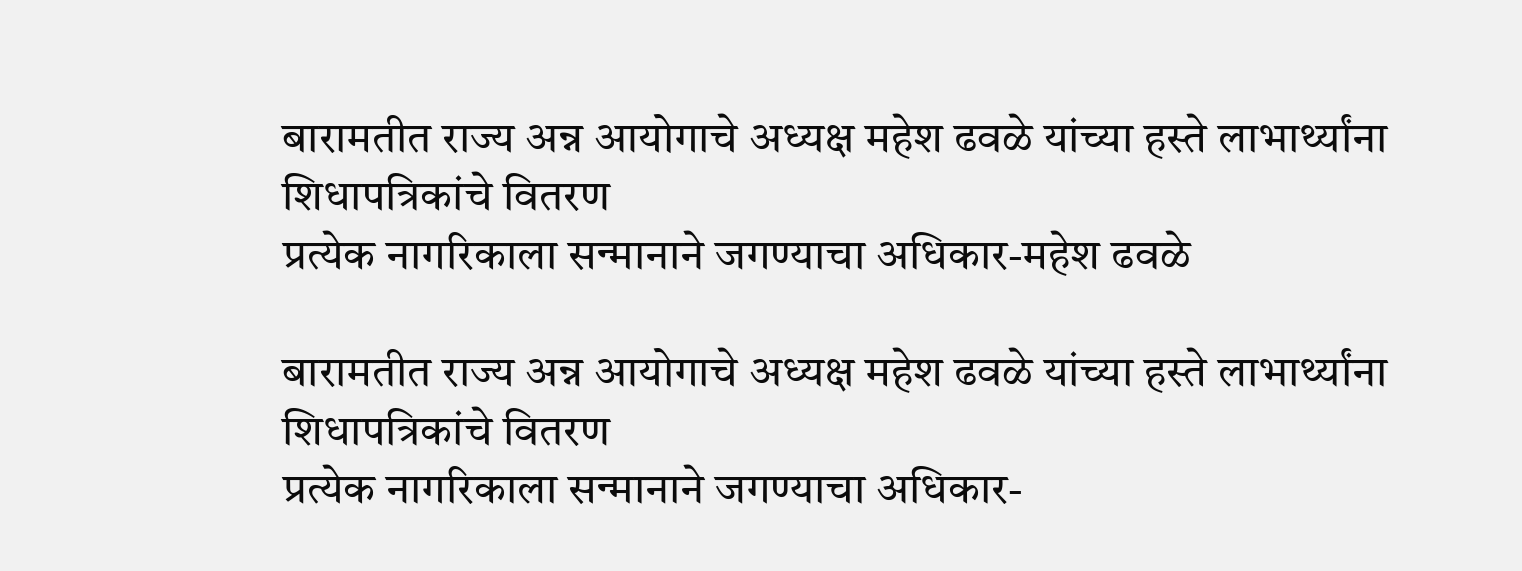बारामतीत राज्य अन्न आयोगाचे अध्यक्ष महेश ढवळे यांच्या हस्ते लाभार्थ्यांना शिधापत्रिकांचे वितरण
प्रत्येक नागरिकाला सन्मानाने जगण्याचा अधिकार-महेश ढवळे

बारामतीत राज्य अन्न आयोगाचे अध्यक्ष महेश ढवळे यांच्या हस्ते लाभार्थ्यांना शिधापत्रिकांचे वितरण
प्रत्येक नागरिकाला सन्मानाने जगण्याचा अधिकार-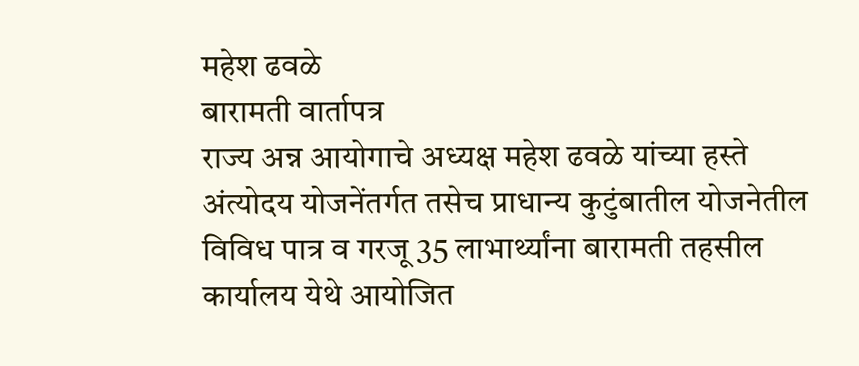महेश ढवळे
बारामती वार्तापत्र
राज्य अन्न आयोगाचे अध्यक्ष महेश ढवळे यांच्या हस्ते अंत्योदय योजनेंतर्गत तसेच प्राधान्य कुटुंबातील योजनेतील विविध पात्र व गरजू 35 लाभार्थ्यांना बारामती तहसील कार्यालय येथे आयोजित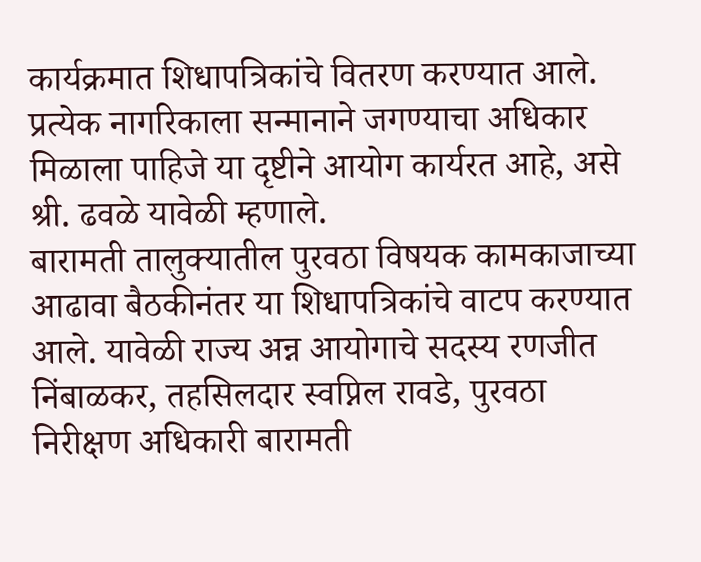कार्यक्रमात शिधापत्रिकांचे वितरण करण्यात आले. प्रत्येक नागरिकाला सन्मानाने जगण्याचा अधिकार मिळाला पाहिजे या दृष्टीने आयोग कार्यरत आहे, असे श्री. ढवळे यावेळी म्हणाले.
बारामती तालुक्यातील पुरवठा विषयक कामकाजाच्या आढावा बैठकीनंतर या शिधापत्रिकांचे वाटप करण्यात आले. यावेळी राज्य अन्न आयोगाचे सदस्य रणजीत निंबाळकर, तहसिलदार स्वप्निल रावडे, पुरवठा निरीक्षण अधिकारी बारामती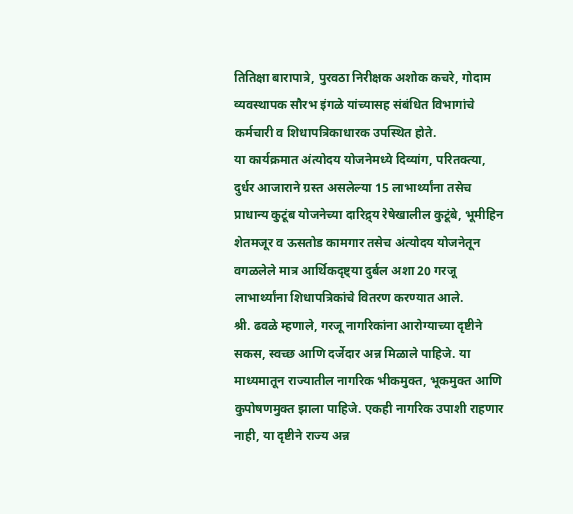तितिक्षा बारापात्रे, पुरवठा निरीक्षक अशोक कचरे, गोदाम व्यवस्थापक सौरभ इंगळे यांच्यासह संबंधित विभागांचे कर्मचारी व शिधापत्रिकाधारक उपस्थित होते.
या कार्यक्रमात अंत्योदय योजनेमध्ये दिव्यांग, परितक्त्या, दुर्धर आजाराने ग्रस्त असलेल्या 15 लाभार्थ्यांना तसेच प्राधान्य कुटूंब योजनेच्या दारिद्र्य रेषेखालील कुटूंबे, भूमीहिन शेतमजूर व ऊसतोड कामगार तसेच अंत्योदय योजनेतून वगळलेले मात्र आर्थिकदृष्ट्या दुर्बल अशा 20 गरजू लाभार्थ्यांना शिधापत्रिकांचे वितरण करण्यात आले.
श्री. ढवळे म्हणाले, गरजू नागरिकांना आरोग्याच्या दृष्टीने सकस, स्वच्छ आणि दर्जेदार अन्न मिळाले पाहिजे. या माध्यमातून राज्यातील नागरिक भीकमुक्त, भूकमुक्त आणि कुपोषणमुक्त झाला पाहिजे. एकही नागरिक उपाशी राहणार नाही, या दृष्टीने राज्य अन्न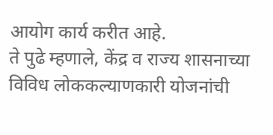आयोग कार्य करीत आहे.
ते पुढे म्हणाले, केंद्र व राज्य शासनाच्या विविध लोककल्याणकारी योजनांची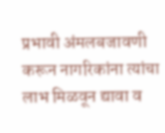प्रभावी अंमलबजावणी करून नागरिकांना त्यांचा लाभ मिळवून द्यावा व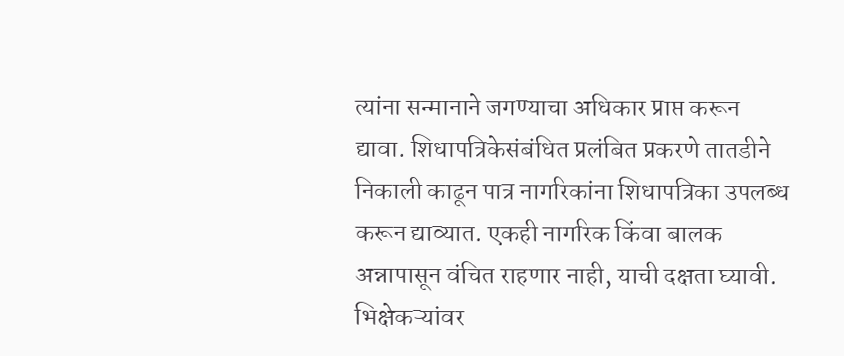त्यांना सन्मानाने जगण्याचा अधिकार प्राप्त करून द्यावा. शिधापत्रिकेसंबंधित प्रलंबित प्रकरणे तातडीने निकाली काढून पात्र नागरिकांना शिधापत्रिका उपलब्ध करून द्याव्यात. एकही नागरिक किंवा बालक अन्नापासून वंचित राहणार नाही, याची दक्षता घ्यावी.
भिक्षेकऱ्यांवर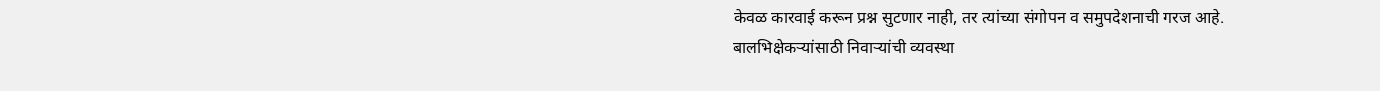केवळ कारवाई करून प्रश्न सुटणार नाही, तर त्यांच्या संगोपन व समुपदेशनाची गरज आहे. बालभिक्षेकऱ्यांसाठी निवाऱ्यांची व्यवस्था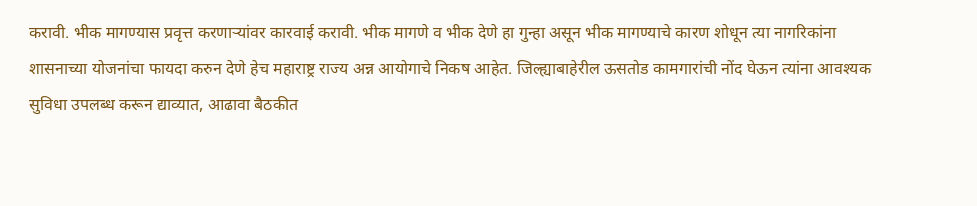करावी. भीक मागण्यास प्रवृत्त करणाऱ्यांवर कारवाई करावी. भीक मागणे व भीक देणे हा गुन्हा असून भीक मागण्याचे कारण शोधून त्या नागरिकांना शासनाच्या योजनांचा फायदा करुन देणे हेच महाराष्ट्र राज्य अन्न आयोगाचे निकष आहेत. जिल्ह्याबाहेरील ऊसतोड कामगारांची नोंद घेऊन त्यांना आवश्यक सुविधा उपलब्ध करून द्याव्यात, आढावा बैठकीत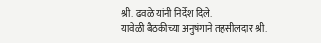श्री. ढवळे यांनी निर्देश दिले.
यावेळी बैठकीच्या अनुषंगाने तहसीलदार श्री.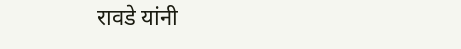रावडे यांनी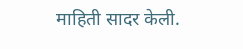माहिती सादर केली.